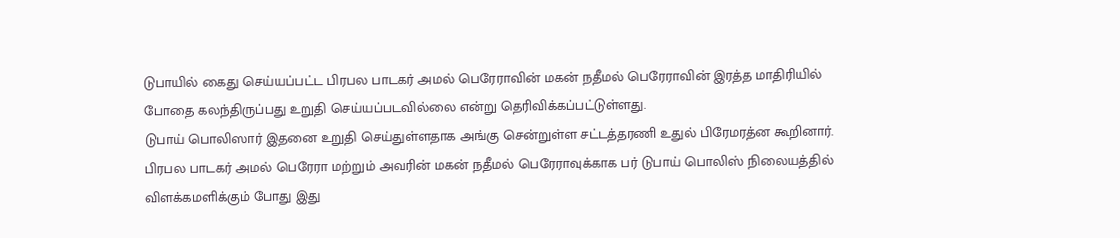டுபாயில் கைது செய்யப்பட்ட பிரபல பாடகர் அமல் பெரேராவின் மகன் நதீமல் பெரேராவின் இரத்த மாதிரியில் போதை கலந்திருப்பது உறுதி செய்யப்படவில்லை என்று தெரிவிக்கப்பட்டுள்ளது.
டுபாய் பொலிஸார் இதனை உறுதி செய்துள்ளதாக அங்கு சென்றுள்ள சட்டத்தரணி உதுல் பிரேமரத்ன கூறினார்.
பிரபல பாடகர் அமல் பெரேரா மற்றும் அவரின் மகன் நதீமல் பெரேராவுக்காக பர் டுபாய் பொலிஸ் நிலையத்தில் விளக்கமளிக்கும் போது இது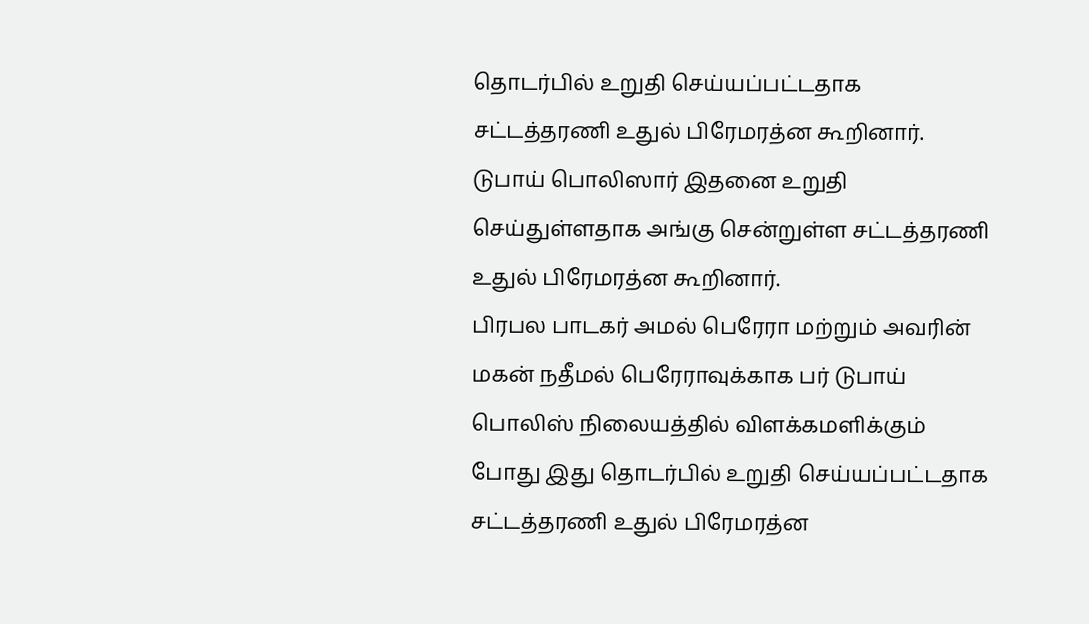தொடர்பில் உறுதி செய்யப்பட்டதாக சட்டத்தரணி உதுல் பிரேமரத்ன கூறினார்.
டுபாய் பொலிஸார் இதனை உறுதி செய்துள்ளதாக அங்கு சென்றுள்ள சட்டத்தரணி உதுல் பிரேமரத்ன கூறினார்.
பிரபல பாடகர் அமல் பெரேரா மற்றும் அவரின் மகன் நதீமல் பெரேராவுக்காக பர் டுபாய் பொலிஸ் நிலையத்தில் விளக்கமளிக்கும் போது இது தொடர்பில் உறுதி செய்யப்பட்டதாக சட்டத்தரணி உதுல் பிரேமரத்ன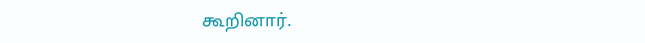கூறினார்.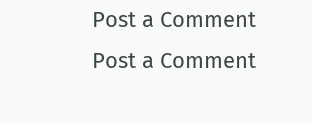Post a Comment
Post a Comment